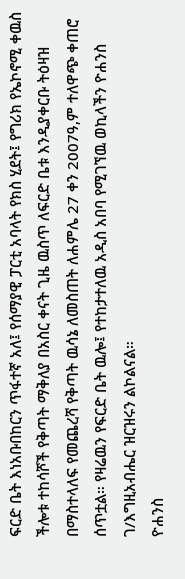ፍርድ ቤት እነአቡበከርን ጥፋተኛ አለ፤ የሰማያዊ ፓርቲ አባላት የክስ ሂደት፤ የግሪክ የኤኮኖሚ ቀዉስ
ችሎቱ ተከሳሾች የቅጣት ማቅለያ በአስር ቀናት ጊዜ ዉስጥ ለፍርድ ቤቱ እንዲያቀርቡ ትዕዛዝ በማስተላለፍ የመጨረሻ የቅጣት ዉሳኔ ለመስጠት ለሐምሌ 27 ቀን 2007ዓ,ም ተለዋጭ ቀጠሮ ሰጥቷል። የዛሬዉን የፍርድ ቤት ዉሎ፤ የተከታተለዉ አዲስ አበባ የሚገኘዉ ወኪላችን ዮሐንስ ገ/እግዚአብሔር ዝርዝሩን ልኮልናል።
ዮሐንስ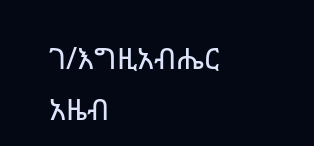ገ/እግዚአብሔር
አዜብ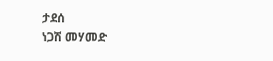ታደሰ
ነጋሽ መሃመድ